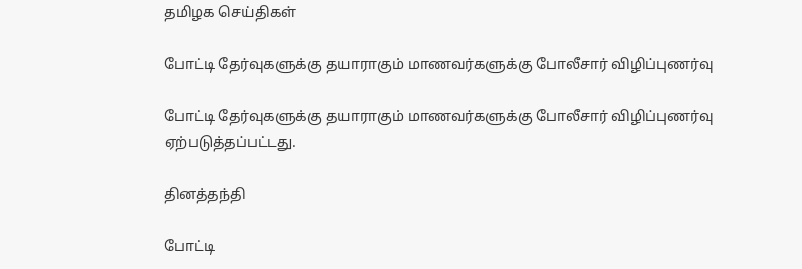தமிழக செய்திகள்

போட்டி தேர்வுகளுக்கு தயாராகும் மாணவர்களுக்கு போலீசார் விழிப்புணர்வு

போட்டி தேர்வுகளுக்கு தயாராகும் மாணவர்களுக்கு போலீசார் விழிப்புணர்வு ஏற்படுத்தப்பட்டது.

தினத்தந்தி

போட்டி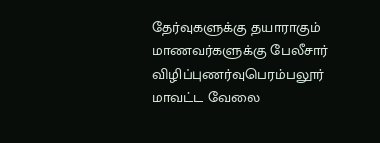தேர்வுகளுக்கு தயாராகும் மாணவர்களுக்கு பேலீசார் விழிப்புணர்வுபெரம்பலூர் மாவட்ட வேலை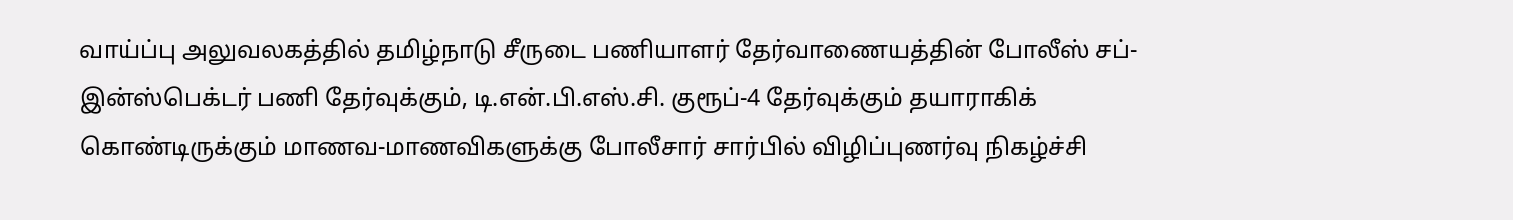வாய்ப்பு அலுவலகத்தில் தமிழ்நாடு சீருடை பணியாளர் தேர்வாணையத்தின் போலீஸ் சப்-இன்ஸ்பெக்டர் பணி தேர்வுக்கும், டி.என்.பி.எஸ்.சி. குரூப்-4 தேர்வுக்கும் தயாராகிக் கொண்டிருக்கும் மாணவ-மாணவிகளுக்கு போலீசார் சார்பில் விழிப்புணர்வு நிகழ்ச்சி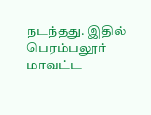நடந்தது. இதில் பெரம்பலூர் மாவட்ட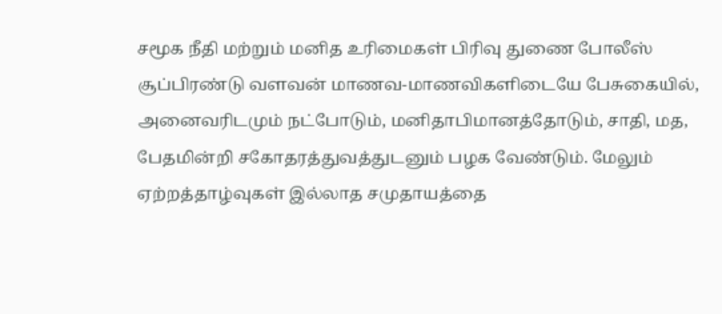சமூக நீதி மற்றும் மனித உரிமைகள் பிரிவு துணை போலீஸ் சூப்பிரண்டு வளவன் மாணவ-மாணவிகளிடையே பேசுகையில், அனைவரிடமும் நட்போடும், மனிதாபிமானத்தோடும், சாதி, மத, பேதமின்றி சகோதரத்துவத்துடனும் பழக வேண்டும். மேலும் ஏற்றத்தாழ்வுகள் இல்லாத சமுதாயத்தை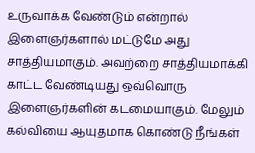உருவாக்க வேண்டும் என்றால் இளைஞர்களால் மட்டுமே அது சாத்தியமாகும். அவற்றை சாத்தியமாக்கி காட்ட வேண்டியது ஒவ்வொரு இளைஞர்களின் கடமையாகும். மேலும் கல்வியை ஆயுதமாக கொண்டு நீங்கள்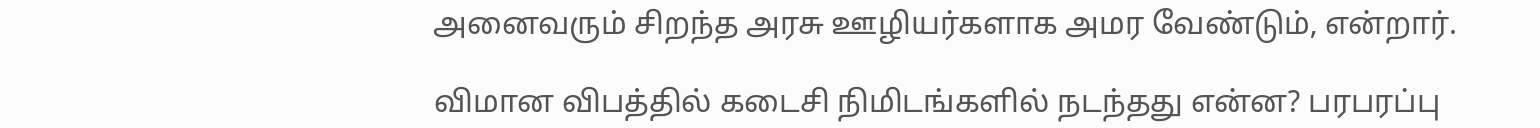அனைவரும் சிறந்த அரசு ஊழியர்களாக அமர வேண்டும், என்றார்.

விமான விபத்தில் கடைசி நிமிடங்களில் நடந்தது என்ன? பரபரப்பு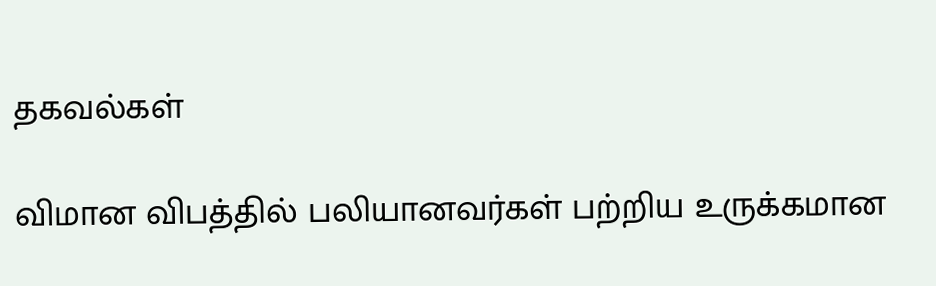தகவல்கள்

விமான விபத்தில் பலியானவர்கள் பற்றிய உருக்கமான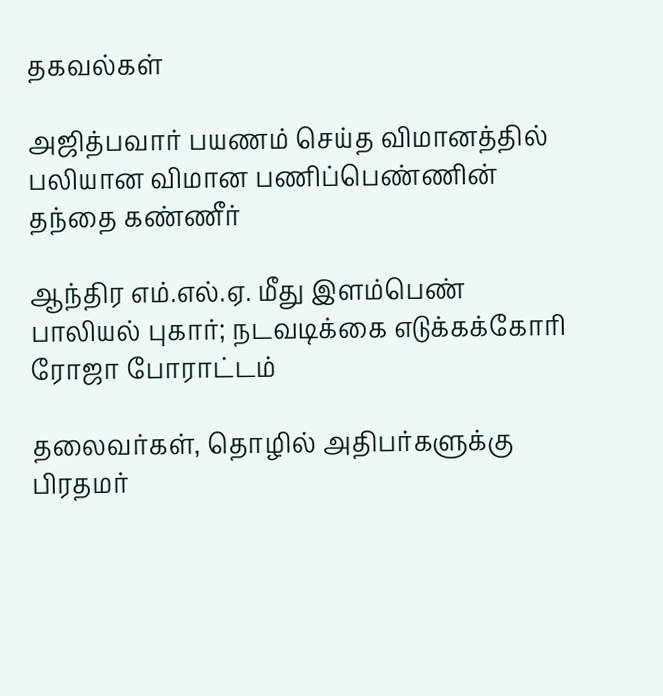தகவல்கள்

அஜித்பவார் பயணம் செய்த விமானத்தில் பலியான விமான பணிப்பெண்ணின் தந்தை கண்ணீர்

ஆந்திர எம்.எல்.ஏ. மீது இளம்பெண் பாலியல் புகார்; நடவடிக்கை எடுக்கக்கோரி ரோஜா போராட்டம்

தலைவர்கள், தொழில் அதிபர்களுக்கு பிரதமர்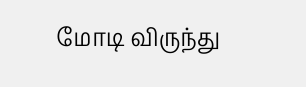மோடி விருந்து